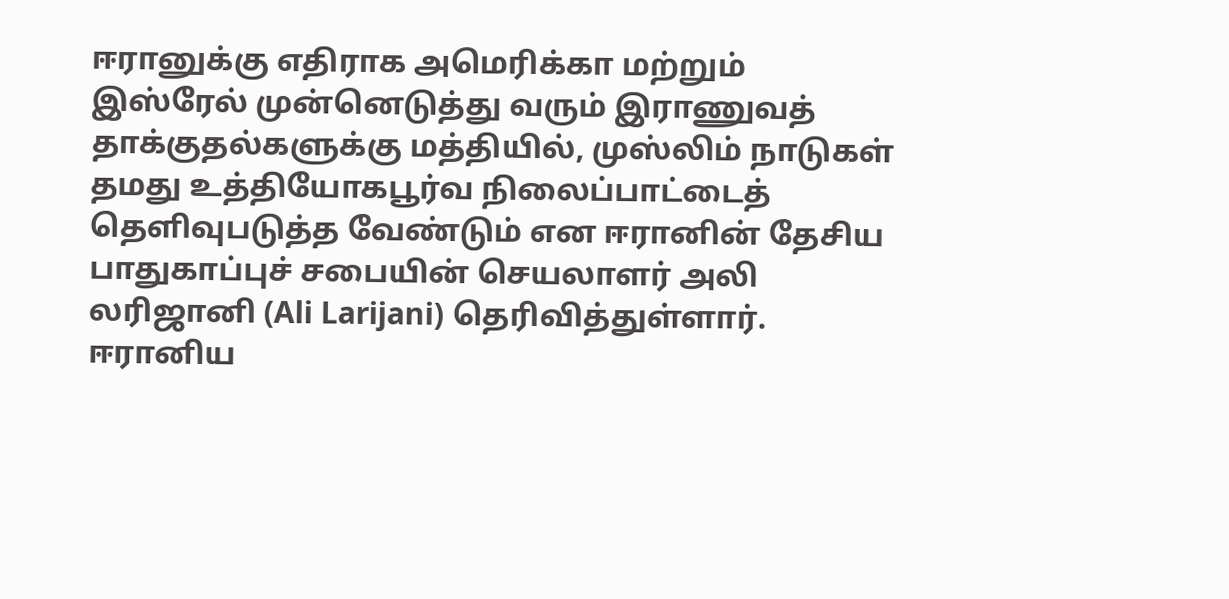ஈரானுக்கு எதிராக அமெரிக்கா மற்றும் இஸ்ரேல் முன்னெடுத்து வரும் இராணுவத் தாக்குதல்களுக்கு மத்தியில், முஸ்லிம் நாடுகள் தமது உத்தியோகபூர்வ நிலைப்பாட்டைத் தெளிவுபடுத்த வேண்டும் என ஈரானின் தேசிய பாதுகாப்புச் சபையின் செயலாளர் அலி லரிஜானி (Ali Larijani) தெரிவித்துள்ளார்.
ஈரானிய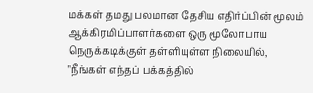மக்கள் தமது பலமான தேசிய எதிர்ப்பின் மூலம் ஆக்கிரமிப்பாளர்களை ஒரு மூலோபாய நெருக்கடிக்குள் தள்ளியுள்ள நிலையில், "நீங்கள் எந்தப் பக்கத்தில்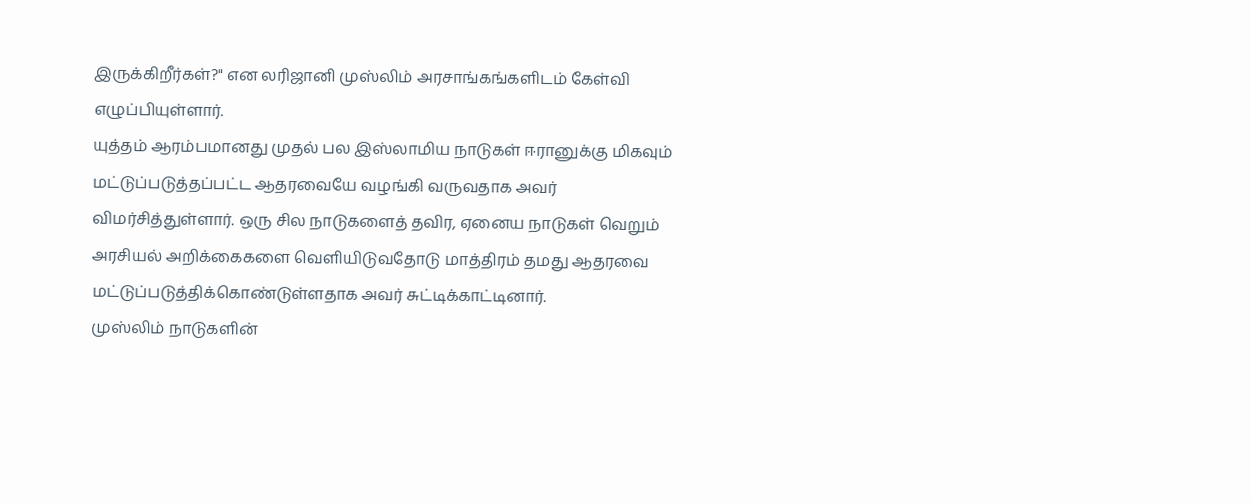இருக்கிறீர்கள்?" என லரிஜானி முஸ்லிம் அரசாங்கங்களிடம் கேள்வி எழுப்பியுள்ளார்.
யுத்தம் ஆரம்பமானது முதல் பல இஸ்லாமிய நாடுகள் ஈரானுக்கு மிகவும் மட்டுப்படுத்தப்பட்ட ஆதரவையே வழங்கி வருவதாக அவர் விமர்சித்துள்ளார். ஒரு சில நாடுகளைத் தவிர, ஏனைய நாடுகள் வெறும் அரசியல் அறிக்கைகளை வெளியிடுவதோடு மாத்திரம் தமது ஆதரவை மட்டுப்படுத்திக்கொண்டுள்ளதாக அவர் சுட்டிக்காட்டினார்.
முஸ்லிம் நாடுகளின்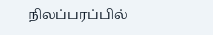நிலப்பரப்பில்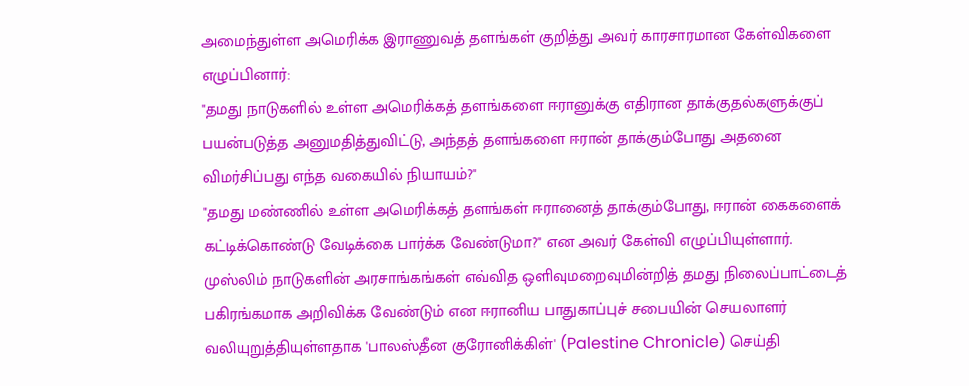அமைந்துள்ள அமெரிக்க இராணுவத் தளங்கள் குறித்து அவர் காரசாரமான கேள்விகளை எழுப்பினார்:
"தமது நாடுகளில் உள்ள அமெரிக்கத் தளங்களை ஈரானுக்கு எதிரான தாக்குதல்களுக்குப் பயன்படுத்த அனுமதித்துவிட்டு, அந்தத் தளங்களை ஈரான் தாக்கும்போது அதனை விமர்சிப்பது எந்த வகையில் நியாயம்?"
"தமது மண்ணில் உள்ள அமெரிக்கத் தளங்கள் ஈரானைத் தாக்கும்போது, ஈரான் கைகளைக் கட்டிக்கொண்டு வேடிக்கை பார்க்க வேண்டுமா?" என அவர் கேள்வி எழுப்பியுள்ளார்.
முஸ்லிம் நாடுகளின் அரசாங்கங்கள் எவ்வித ஒளிவுமறைவுமின்றித் தமது நிலைப்பாட்டைத் பகிரங்கமாக அறிவிக்க வேண்டும் என ஈரானிய பாதுகாப்புச் சபையின் செயலாளர் வலியுறுத்தியுள்ளதாக 'பாலஸ்தீன குரோனிக்கிள்' (Palestine Chronicle) செய்தி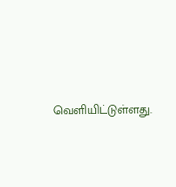வெளியிட்டுள்ளது.